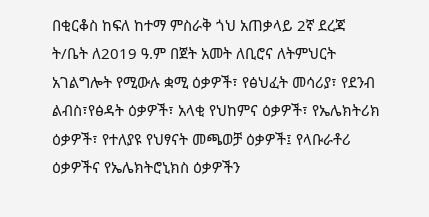በቂርቆስ ከፍለ ከተማ ምስራቅ ጎህ አጠቃላይ 2ኛ ደረጃ ት/ቤት ለ2019 ዓ.ም በጀት አመት ለቢሮና ለትምህርት አገልግሎት የሚውሉ ቋሚ ዕቃዎች፣ የፅህፈት መሳሪያ፣ የደንብ ልብስ፣የፅዳት ዕቃዎች፣ አላቂ የህከምና ዕቃዎች፣ የኤሌክትሪክ ዕቃዎች፣ የተለያዩ የህፃናት መጫወቻ ዕቃዎች፤ የላቡራቶሪ ዕቃዎችና የኤሌክትሮኒክስ ዕቃዎችን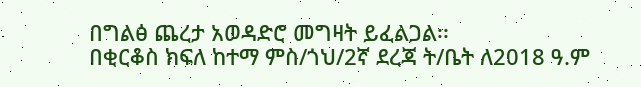በግልፅ ጨረታ አወዳድሮ መግዛት ይፈልጋል፡፡
በቂርቆስ ክፍለ ከተማ ምስ/ጎህ/2ኛ ደረጃ ት/ቤት ለ2018 ዓ.ም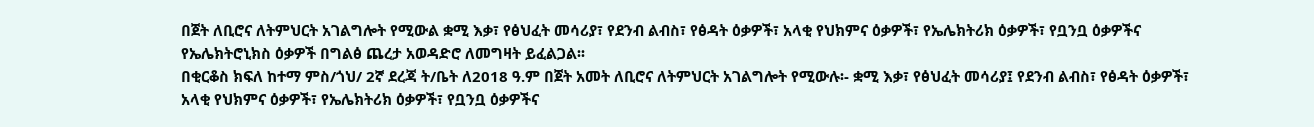በጀት ለቢሮና ለትምህርት አገልግሎት የሚውል ቋሚ እቃ፣ የፅህፈት መሳሪያ፣ የደንብ ልብስ፣ የፅዳት ዕቃዎች፣ አላቂ የህክምና ዕቃዎች፣ የኤሌክትሪክ ዕቃዎች፣ የቧንቧ ዕቃዎችና የኤሌክትሮኒክስ ዕቃዎች በግልፅ ጨረታ አወዳድሮ ለመግዛት ይፈልጋል፡፡
በቂርቆስ ክፍለ ከተማ ምስ/ጎህ/ 2ኛ ደረጃ ት/ቤት ለ2018 ዓ.ም በጀት አመት ለቢሮና ለትምህርት አገልግሎት የሚውሉ፡- ቋሚ እቃ፣ የፅህፈት መሳሪያ፤ የደንብ ልብስ፣ የፅዳት ዕቃዎች፣ አላቂ የህክምና ዕቃዎች፣ የኤሌክትሪክ ዕቃዎች፣ የቧንቧ ዕቃዎችና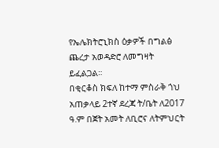የኤሌክትሮኒክስ ዕቃዎች በግልፅ ጨረታ አወዳድሮ ለመግዛት ይፈልጋል፡፡
በቂርቆስ ክፍለ ከተማ ምስራቅ ጎህ አጠቃላይ 2ተኛ ደረጃ ት/ቤት ለ2017 ዓ.ም በጀት አመት ለቢሮና ለትምህርት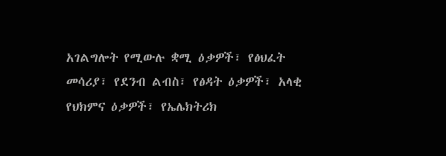አገልግሎት የሚውሉ ቋሚ ዕቃዎች፣ የፅህፈት መሳሪያ፣ የደንብ ልብስ፣ የፅዳት ዕቃዎች፣ አላቂ የህክምና ዕቃዎች፣ የኤሌክትሪክ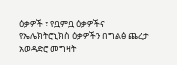ዕቃዎች ፣ የቧምቧ ዕቃዎችና የኤሌክትሮኒክስ ዕቃዎችን በግልፅ ጨረታ አወዳድሮ መግዛት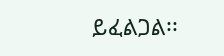ይፈልጋል፡፡